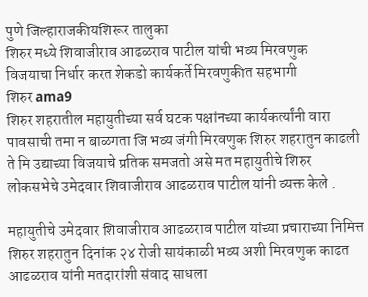पुणे जिल्हाराजकीयशिरूर तालुका
शिरुर मध्ये शिवाजीराव आढळराव पाटील यांची भव्य मिरवणुक
विजयाचा निर्धार करत शेकडो कार्यकर्ते मिरवणुकीत सहभागी
शिरुर ama9
शिरुर शहरातील महायुतीच्या सर्व घटक पक्षांनच्या कार्यकर्त्यांनी वारा पावसाची तमा न बाळगता जि भव्य जंगी मिरवणुक शिरुर शहरातुन काढली ते मि उद्याच्या विजयाचे प्रतिक समजतो असे मत महायुतीचे शिरुर लोकसभेचे उमेदवार शिवाजीराव आढळराव पाटील यांनी व्यक्त केले .

महायुतीचे उमेदवार शिवाजीराव आढळराव पाटील यांच्या प्रचाराच्या निमित्त शिरुर शहरातुन दिनांक २४ रोजी सायंकाळी भव्य अशी मिरवणुक काढत आढळराव यांनी मतदारांशी संवाद साधला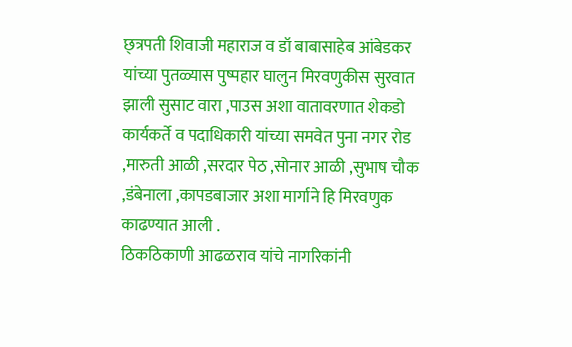छ्त्रपती शिवाजी महाराज व डॉ बाबासाहेब आंबेडकर यांच्या पुतळ्यास पुष्पहार घालुन मिरवणुकीस सुरवात झाली सुसाट वारा ,पाउस अशा वातावरणात शेकडो कार्यकर्ते व पदाधिकारी यांच्या समवेत पुना नगर रोड ,मारुती आळी ,सरदार पेठ ,सोनार आळी ,सुभाष चौक ,डंबेनाला ,कापडबाजार अशा मार्गाने हि मिरवणुक काढण्यात आली .
ठिकठिकाणी आढळराव यांचे नागरिकांनी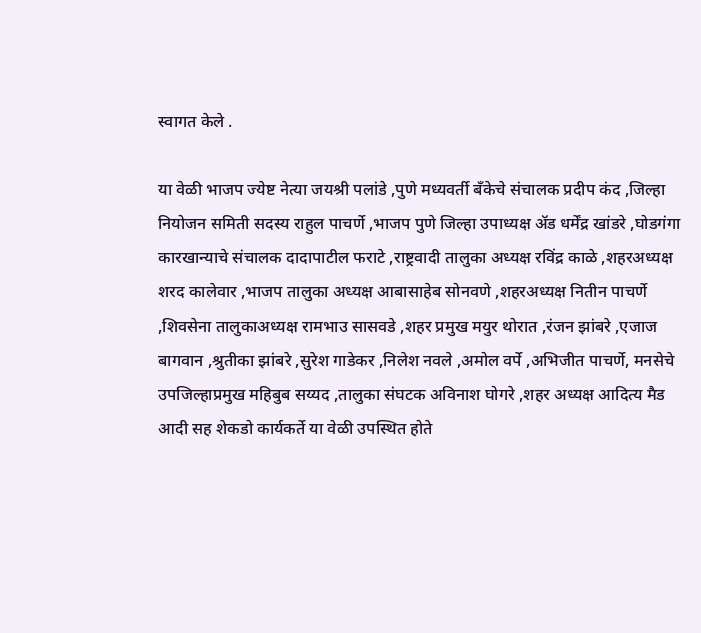स्वागत केले .

या वेळी भाजप ज्येष्ट नेत्या जयश्री पलांडे ,पुणे मध्यवर्ती बॅंकेचे संचालक प्रदीप कंद ,जिल्हा नियोजन समिती सदस्य राहुल पाचर्णे ,भाजप पुणे जिल्हा उपाध्यक्ष ॲड धर्मेंद्र खांडरे ,घोडगंगा कारखान्याचे संचालक दादापाटील फराटे ,राष्ट्रवादी तालुका अध्यक्ष रविंद्र काळे ,शहरअध्यक्ष शरद कालेवार ,भाजप तालुका अध्यक्ष आबासाहेब सोनवणे ,शहरअध्यक्ष नितीन पाचर्णे ,शिवसेना तालुकाअध्यक्ष रामभाउ सासवडे ,शहर प्रमुख मयुर थोरात ,रंजन झांबरे ,एजाज बागवान ,श्रुतीका झांबरे ,सुरेश गाडेकर ,निलेश नवले ,अमोल वर्पे ,अभिजीत पाचर्णे, मनसेचे उपजिल्हाप्रमुख महिबुब सय्यद ,तालुका संघटक अविनाश घोगरे ,शहर अध्यक्ष आदित्य मैड आदी सह शेकडो कार्यकर्ते या वेळी उपस्थित होते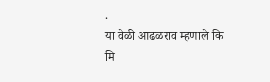.
या वेळी आढळराव म्हणाले कि मि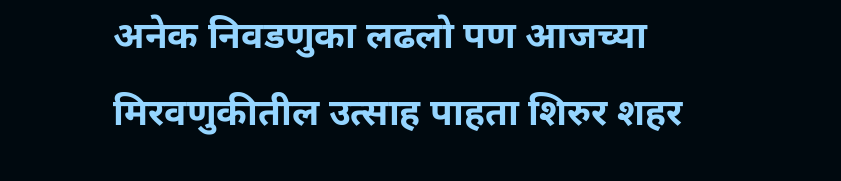अनेक निवडणुका लढलो पण आजच्या मिरवणुकीतील उत्साह पाहता शिरुर शहर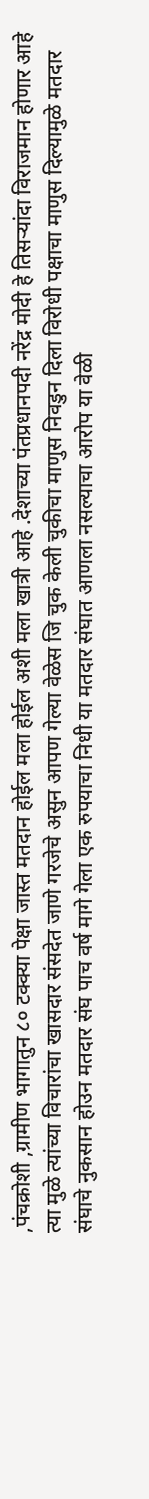,पंचक्रोशी ,ग्रामीण भागातुन ८० टक्क्या पेक्षा जास्त मतदान होईल मला होईल अशी मला खात्री आहे .देशाच्या पंतप्रधानपदी नरेंद्र मोदी हे तिसऱ्यांदा विराजमान होणार आहे त्या मुळे त्यांच्या विचारांचा खासदार संसदेत जाणे गरजेचे असुन आपण गेल्या वेळेस जि चुक केली चुकीचा माणुस निवडुन दिला विरोधी पक्षाचा माणुस दिल्यामुळे मतदार संघाचे नुकसान होउन मतदार संघ पाच वर्ष मागे गेला एक रुपयाचा निधी या मतदार संघात आणला नसल्याचा आरोप या वेळी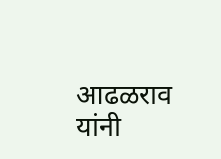आढळराव यांनी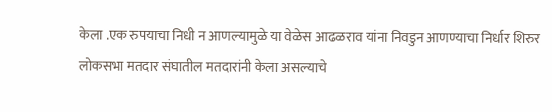केला .एक रुपयाचा निधी न आणल्यामुळे या वेळेस आढळराव यांना निवडुन आणण्याचा निर्धार शिरुर लोकसभा मतदार संघातील मतदारांनी केला असल्याचे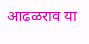आढळराव या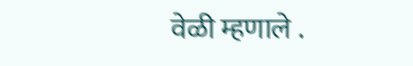वेळी म्हणाले .